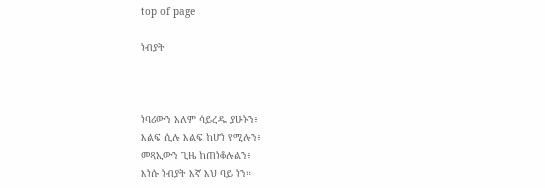top of page

ነብያት



ነባሪውን አለም ሳይረዱ ያሁኑን፥
እልፍ ሲሉ እልፍ ከሆነ የሚሉን፥
መጻኢውን ጊዜ ከጠነቆሉልን፥
እነሱ ነብያት እኛ እህ ባይ ነን።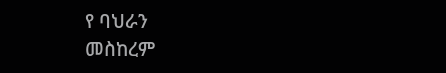የ ባህራን
መስከረም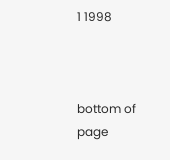1 1998



bottom of page